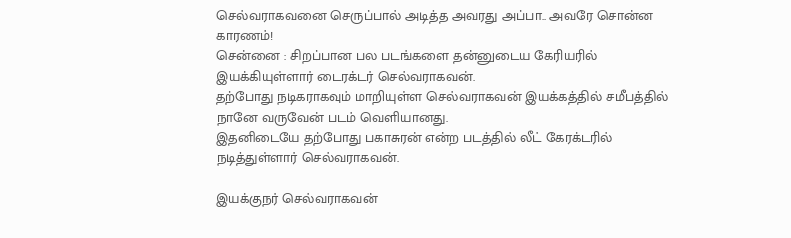செல்வராகவனை செருப்பால் அடித்த அவரது அப்பா.. அவரே சொன்ன காரணம்!
சென்னை : சிறப்பான பல படங்களை தன்னுடைய கேரியரில் இயக்கியுள்ளார் டைரக்டர் செல்வராகவன்.
தற்போது நடிகராகவும் மாறியுள்ள செல்வராகவன் இயக்கத்தில் சமீபத்தில் நானே வருவேன் படம் வெளியானது.
இதனிடையே தற்போது பகாசுரன் என்ற படத்தில் லீட் கேரக்டரில் நடித்துள்ளார் செல்வராகவன்.

இயக்குநர் செல்வராகவன்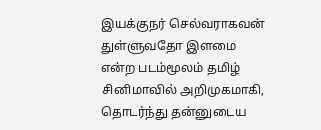இயக்குநர் செல்வராகவன் துள்ளுவதோ இளமை என்ற படம்மூலம் தமிழ் சினிமாவில் அறிமுகமாகி, தொடர்ந்து தன்னுடைய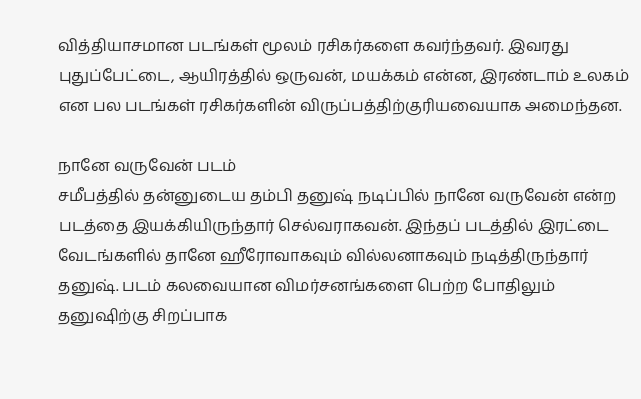வித்தியாசமான படங்கள் மூலம் ரசிகர்களை கவர்ந்தவர். இவரது புதுப்பேட்டை, ஆயிரத்தில் ஒருவன், மயக்கம் என்ன, இரண்டாம் உலகம் என பல படங்கள் ரசிகர்களின் விருப்பத்திற்குரியவையாக அமைந்தன.

நானே வருவேன் படம்
சமீபத்தில் தன்னுடைய தம்பி தனுஷ் நடிப்பில் நானே வருவேன் என்ற படத்தை இயக்கியிருந்தார் செல்வராகவன். இந்தப் படத்தில் இரட்டை வேடங்களில் தானே ஹீரோவாகவும் வில்லனாகவும் நடித்திருந்தார் தனுஷ். படம் கலவையான விமர்சனங்களை பெற்ற போதிலும் தனுஷிற்கு சிறப்பாக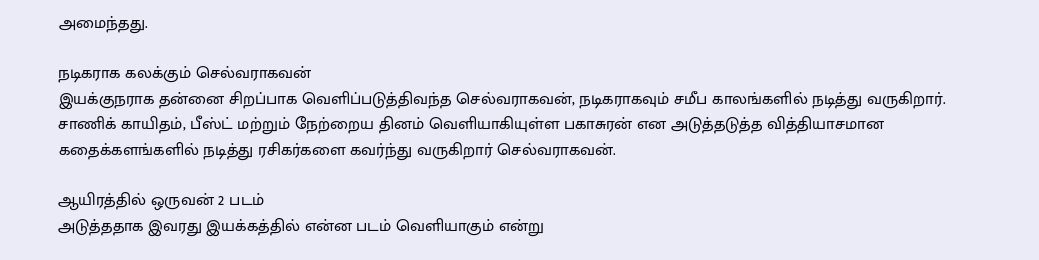அமைந்தது.

நடிகராக கலக்கும் செல்வராகவன்
இயக்குநராக தன்னை சிறப்பாக வெளிப்படுத்திவந்த செல்வராகவன், நடிகராகவும் சமீப காலங்களில் நடித்து வருகிறார். சாணிக் காயிதம், பீஸ்ட் மற்றும் நேற்றைய தினம் வெளியாகியுள்ள பகாசுரன் என அடுத்தடுத்த வித்தியாசமான கதைக்களங்களில் நடித்து ரசிகர்களை கவர்ந்து வருகிறார் செல்வராகவன்.

ஆயிரத்தில் ஒருவன் 2 படம்
அடுத்ததாக இவரது இயக்கத்தில் என்ன படம் வெளியாகும் என்று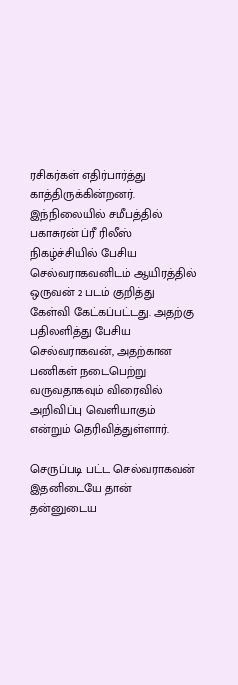ரசிகர்கள் எதிர்பார்த்து காத்திருக்கின்றனர். இந்நிலையில் சமீபத்தில் பகாசுரன் ப்ரீ ரிலீஸ் நிகழ்ச்சியில் பேசிய செல்வராகவனிடம் ஆயிரத்தில் ஒருவன் 2 படம் குறித்து கேள்வி கேட்கப்பட்டது. அதற்கு பதிலளித்து பேசிய செல்வராகவன், அதற்கான பணிகள் நடைபெற்று வருவதாகவும் விரைவில் அறிவிப்பு வெளியாகும் என்றும் தெரிவித்துள்ளார்.

செருப்படி பட்ட செல்வராகவன்
இதனிடையே தான் தன்னுடைய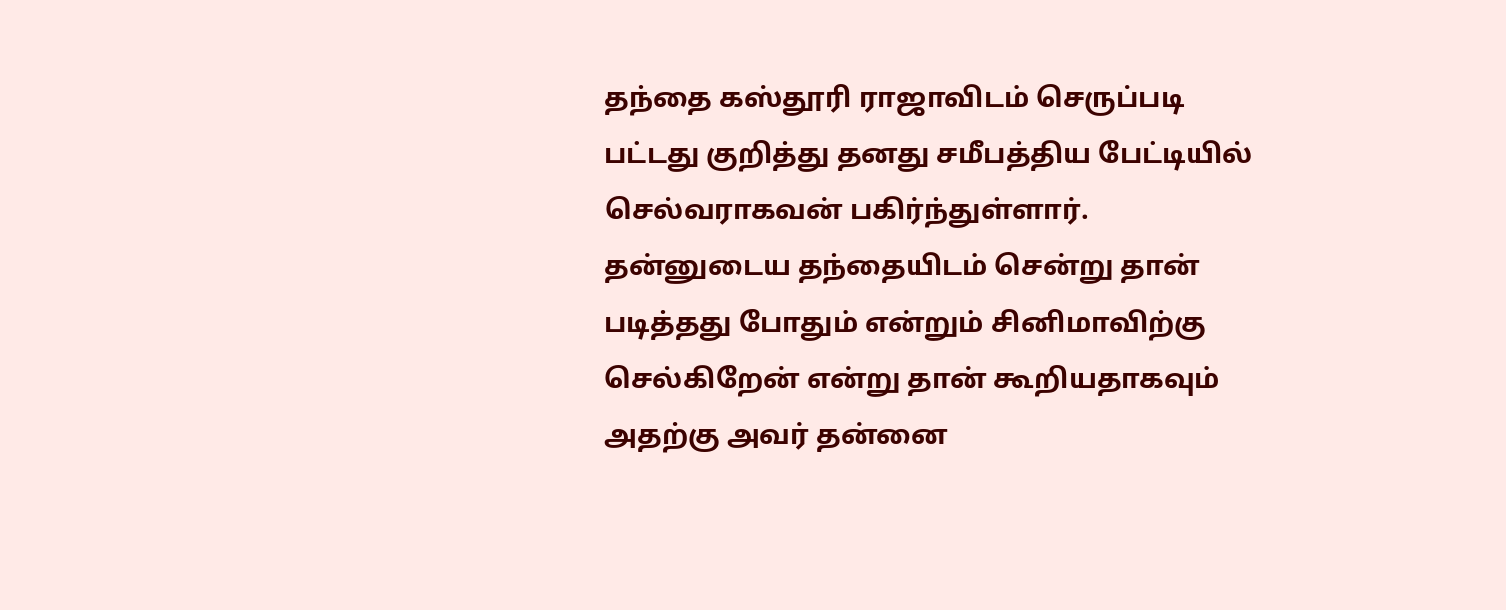தந்தை கஸ்தூரி ராஜாவிடம் செருப்படி பட்டது குறித்து தனது சமீபத்திய பேட்டியில் செல்வராகவன் பகிர்ந்துள்ளார். தன்னுடைய தந்தையிடம் சென்று தான் படித்தது போதும் என்றும் சினிமாவிற்கு செல்கிறேன் என்று தான் கூறியதாகவும் அதற்கு அவர் தன்னை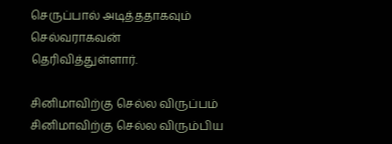செருப்பால் அடித்ததாகவும் செல்வராகவன் தெரிவித்துள்ளார்.

சினிமாவிற்கு செல்ல விருப்பம்
சினிமாவிற்கு செல்ல விரும்பிய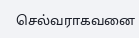செல்வராகவனை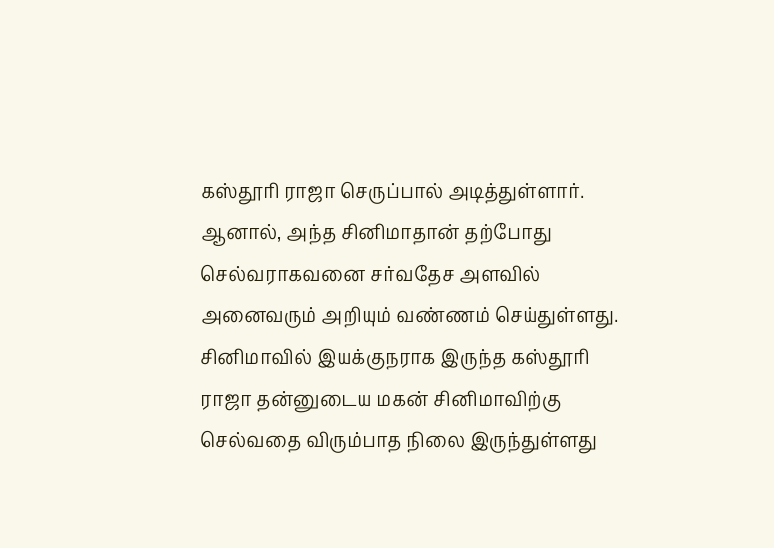கஸ்தூரி ராஜா செருப்பால் அடித்துள்ளார். ஆனால், அந்த சினிமாதான் தற்போது செல்வராகவனை சர்வதேச அளவில் அனைவரும் அறியும் வண்ணம் செய்துள்ளது. சினிமாவில் இயக்குநராக இருந்த கஸ்தூரி ராஜா தன்னுடைய மகன் சினிமாவிற்கு செல்வதை விரும்பாத நிலை இருந்துள்ளது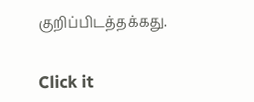குறிப்பிடத்தக்கது.


Click it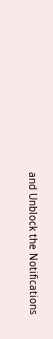and Unblock the Notifications